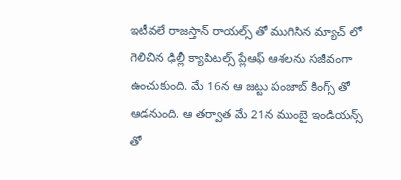ఇటీవలే రాజస్తాన్ రాయల్స్ తో ముగిసిన మ్యాచ్ లో గెలిచిన ఢిల్లీ క్యాపిటల్స్ ప్లేఆఫ్ ఆశలను సజీవంగా ఉంచుకుంది. మే 16న ఆ జట్టు పంజాబ్ కింగ్స్ తో ఆడనుంది. ఆ తర్వాత మే 21న ముంబై ఇండియన్స్ తో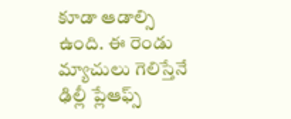కూడా ఆడాల్సి ఉంది. ఈ రెండు మ్యాచులు గెలిస్తేనే ఢిల్లీ ప్లేఆఫ్స్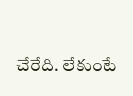చేరేది. లేకుంటే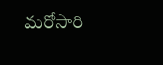మరోసారి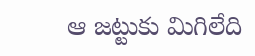ఆ జట్టుకు మిగిలేది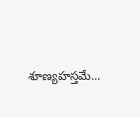శూణ్యహస్తమే...